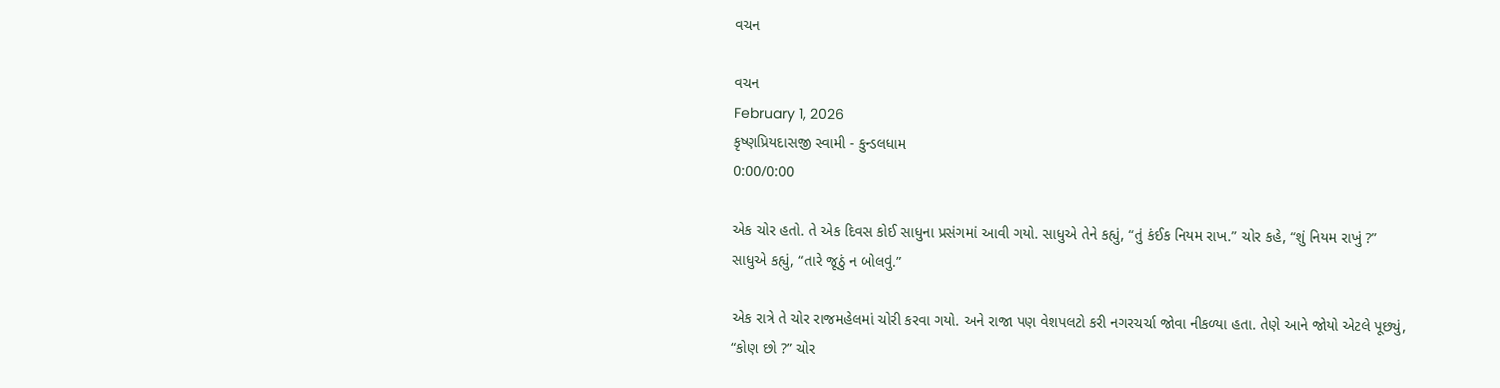વચન

વચન
February 1, 2026
કૃષ્ણપ્રિયદાસજી સ્વામી - કુન્ડલધામ
0:00/0:00

એક ચોર હતો. તે એક દિવસ કોઈ સાધુના પ્રસંગમાં આવી ગયો. સાધુએ તેને કહ્યું, “તું કંઈક નિયમ રાખ.” ચોર કહે, “શું નિયમ રાખું ?” સાધુએ કહ્યું, “તારે જૂઠું ન બોલવું.”

એક રાત્રે તે ચોર રાજમહેલમાં ચોરી કરવા ગયો. અને રાજા પણ વેશપલટો કરી નગરચર્ચા જોવા નીકળ્યા હતા. તેણે આને જોયો એટલે પૂછ્યું, “કોણ છો ?” ચોર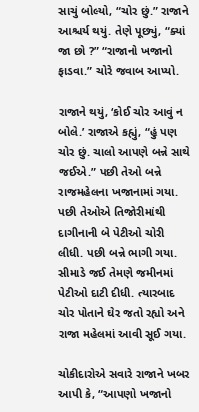સાચું બોલ્યો, “ચોર છું.” રાજાને આશ્ચર્ય થયું. તેણે પૂછ્યું, “ક્યાં જા છો ?” “રાજાનો ખજાનો ફાડવા.” ચોરે જવાબ આપ્યો.

રાજાને થયું, ‘કોઈ ચોર આવું ન બોલે.’ રાજાએ કહ્યું, “હું પણ ચોર છું. ચાલો આપણે બન્ને સાથે જઈએ.” પછી તેઓ બન્ને રાજમહેલના ખજાનામાં ગયા. પછી તેઓએ તિજોરીમાંથી દાગીનાની બે પેટીઓ ચોરી લીધી. પછી બન્ને ભાગી ગયા. સીમાડે જઈ તેમણે જમીનમાં પેટીઓ દાટી દીધી. ત્યારબાદ ચોર પોતાને ઘેર જતો રહ્યો અને રાજા મહેલમાં આવી સૂઈ ગયા.

ચોકીદારોએ સવારે રાજાને ખબર આપી કે, “આપણો ખજાનો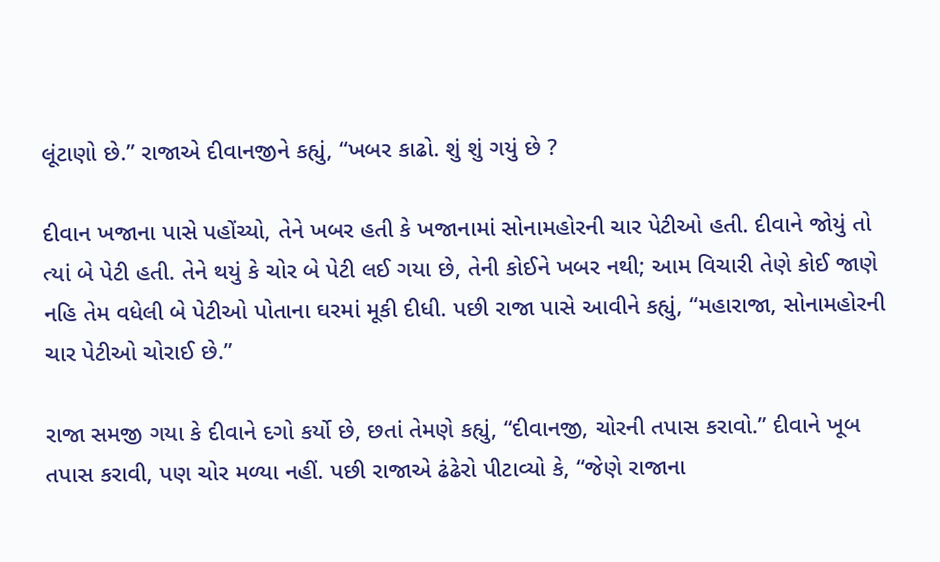લૂંટાણો છે.” રાજાએ દીવાનજીને કહ્યું, “ખબર કાઢો. શું શું ગયું છે ?

દીવાન ખજાના પાસે પહોંચ્યો, તેને ખબર હતી કે ખજાનામાં સોનામહોરની ચાર પેટીઓ હતી. દીવાને જોયું તો ત્યાં બે પેટી હતી. તેને થયું કે ચોર બે પેટી લઈ ગયા છે, તેની કોઈને ખબર નથી; આમ વિચારી તેણે કોઈ જાણે નહિ તેમ વધેલી બે પેટીઓ પોતાના ઘરમાં મૂકી દીધી. પછી રાજા પાસે આવીને કહ્યું, “મહારાજા, સોનામહોરની ચાર પેટીઓ ચોરાઈ છે.”

રાજા સમજી ગયા કે દીવાને દગો કર્યો છે, છતાં તેમણે કહ્યું, “દીવાનજી, ચોરની તપાસ કરાવો.” દીવાને ખૂબ તપાસ કરાવી, પણ ચોર મળ્યા નહીં. પછી રાજાએ ઢંઢેરો પીટાવ્યો કે, “જેણે રાજાના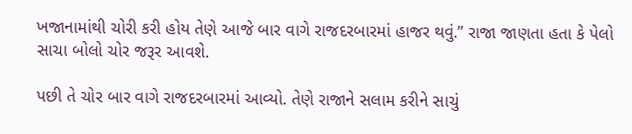ખજાનામાંથી ચોરી કરી હોય તેણે આજે બાર વાગે રાજદરબારમાં હાજર થવું.” રાજા જાણતા હતા કે પેલો સાચા બોલો ચોર જરૂર આવશે.

પછી તે ચોર બાર વાગે રાજદરબારમાં આવ્યો. તેણે રાજાને સલામ કરીને સાચું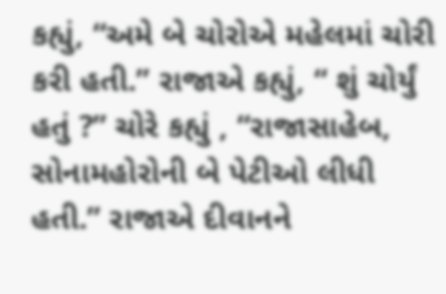કહ્યું, “અમે બે ચોરોએ મહેલમાં ચોરી કરી હતી.” રાજાએ કહ્યું, “ શું ચોર્યું હતું ?” ચોરે કહ્યું , “રાજાસાહેબ, સોનામહોરોની બે પેટીઓ લીધી હતી.” રાજાએ દીવાનને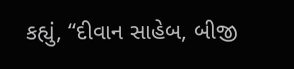કહ્યું, “દીવાન સાહેબ, બીજી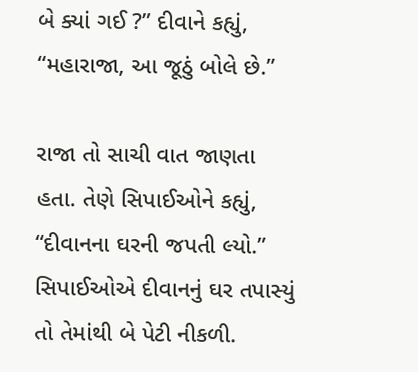બે ક્યાં ગઈ ?” દીવાને કહ્યું, “મહારાજા, આ જૂઠું બોલે છે.”

રાજા તો સાચી વાત જાણતા હતા. તેણે સિપાઈઓને કહ્યું, “દીવાનના ઘરની જપતી લ્યો.” સિપાઈઓએ દીવાનનું ઘર તપાસ્યું તો તેમાંથી બે પેટી નીકળી.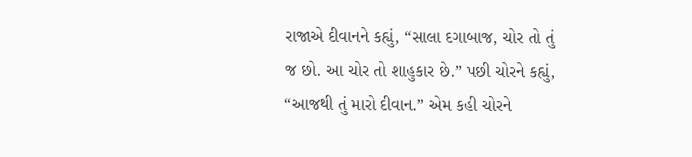રાજાએ દીવાનને કહ્યું, “સાલા દગાબાજ, ચોર તો તું જ છો. આ ચોર તો શાહુકાર છે.” પછી ચોરને કહ્યું, “આજથી તું મારો દીવાન.” એમ કહી ચોરને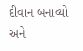દીવાન બનાવ્યો અને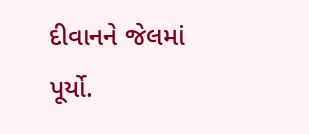દીવાનને જેલમાં પૂર્યો.